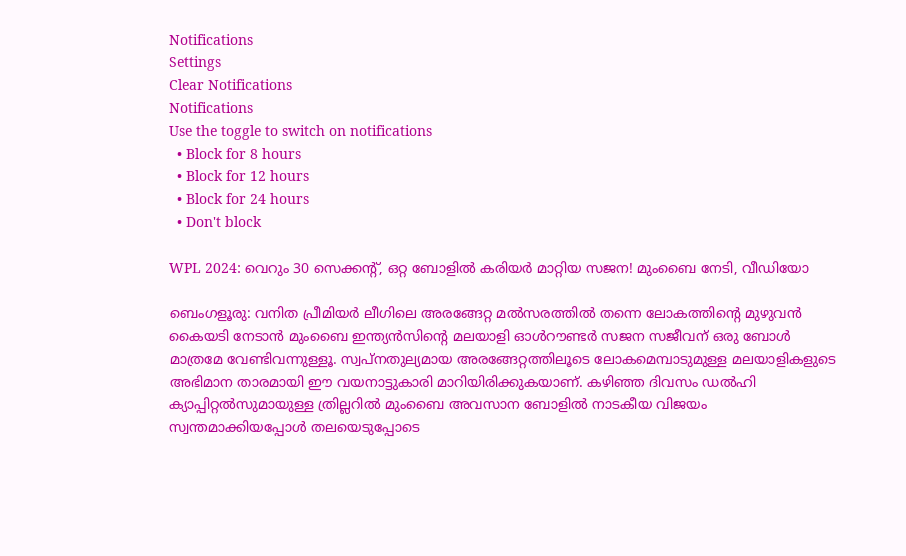Notifications
Settings
Clear Notifications
Notifications
Use the toggle to switch on notifications
  • Block for 8 hours
  • Block for 12 hours
  • Block for 24 hours
  • Don't block

WPL 2024: വെറും 30 സെക്കന്റ്, ഒറ്റ ബോളില്‍ കരിയര്‍ മാറ്റിയ സജന! മുംബൈ നേടി, വീഡിയോ

ബെംഗളൂരു: വനിത പ്രീമിയര്‍ ലീഗിലെ അരങ്ങേറ്റ മല്‍സരത്തില്‍ തന്നെ ലോകത്തിന്റെ മുഴുവന്‍ കൈയടി നേടാന്‍ മുംബൈ ഇന്ത്യന്‍സിന്റെ മലയാളി ഓള്‍റൗണ്ടര്‍ സജന സജീവന് ഒരു ബോള്‍ മാത്രമേ വേണ്ടിവന്നുള്ളൂ. സ്വപ്‌നതുല്യമായ അരങ്ങേറ്റത്തിലൂടെ ലോകമെമ്പാടുമുള്ള മലയാളികളുടെ അഭിമാന താരമായി ഈ വയനാട്ടുകാരി മാറിയിരിക്കുകയാണ്. കഴിഞ്ഞ ദിവസം ഡല്‍ഹി ക്യാപ്പിറ്റല്‍സുമായുള്ള ത്രില്ലറില്‍ മുംബൈ അവസാന ബോളില്‍ നാടകീയ വിജയം സ്വന്തമാക്കിയപ്പോള്‍ തലയെടുപ്പോടെ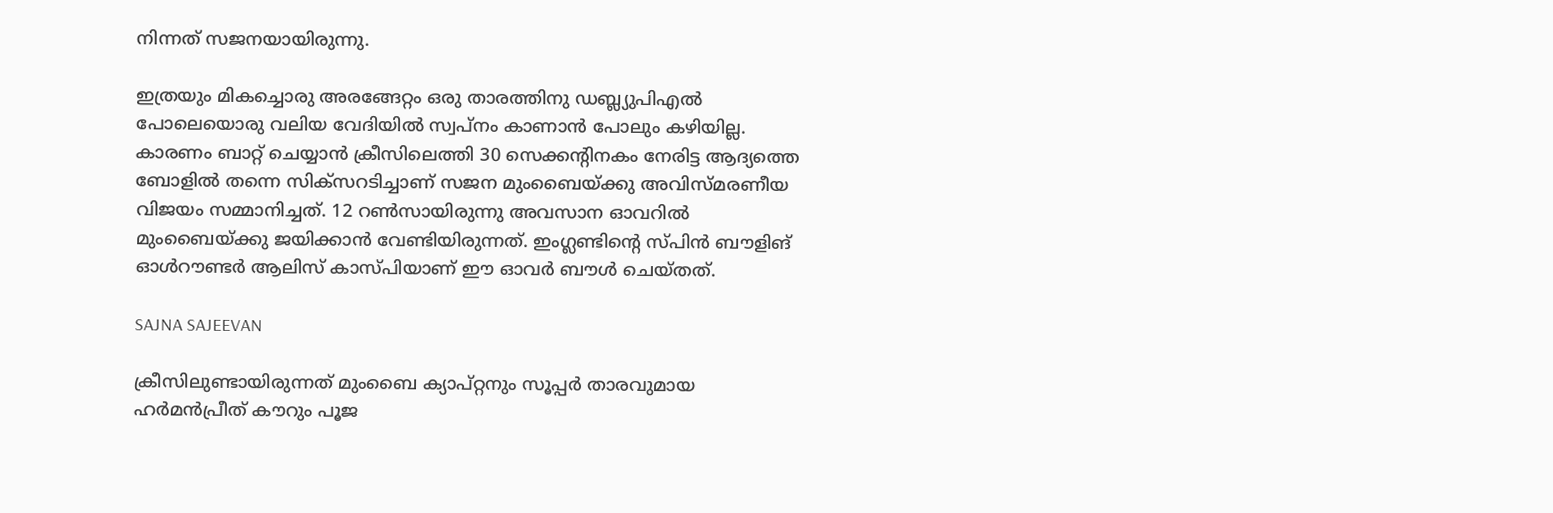നിന്നത് സജനയായിരുന്നു.

ഇത്രയും മികച്ചൊരു അരങ്ങേറ്റം ഒരു താരത്തിനു ഡബ്ല്യുപിഎല്‍ പോലെയൊരു വലിയ വേദിയില്‍ സ്വപ്‌നം കാണാന്‍ പോലും കഴിയില്ല. കാരണം ബാറ്റ് ചെയ്യാന്‍ ക്രീസിലെത്തി 30 സെക്കന്‍റിനകം നേരിട്ട ആദ്യത്തെ ബോളില്‍ തന്നെ സിക്‌സറടിച്ചാണ് സജന മുംബൈയ്ക്കു അവിസ്മരണീയ വിജയം സമ്മാനിച്ചത്. 12 റണ്‍സായിരുന്നു അവസാന ഓവറില്‍ മുംബൈയ്ക്കു ജയിക്കാന്‍ വേണ്ടിയിരുന്നത്. ഇംഗ്ലണ്ടിന്റെ സ്പിന്‍ ബൗളിങ് ഓള്‍റൗണ്ടര്‍ ആലിസ് കാസ്പിയാണ് ഈ ഓവര്‍ ബൗള്‍ ചെയ്തത്.

SAJNA SAJEEVAN

ക്രീസിലുണ്ടായിരുന്നത് മുംബൈ ക്യാപ്റ്റനും സൂപ്പര്‍ താരവുമായ ഹര്‍മന്‍പ്രീത് കൗറും പൂജ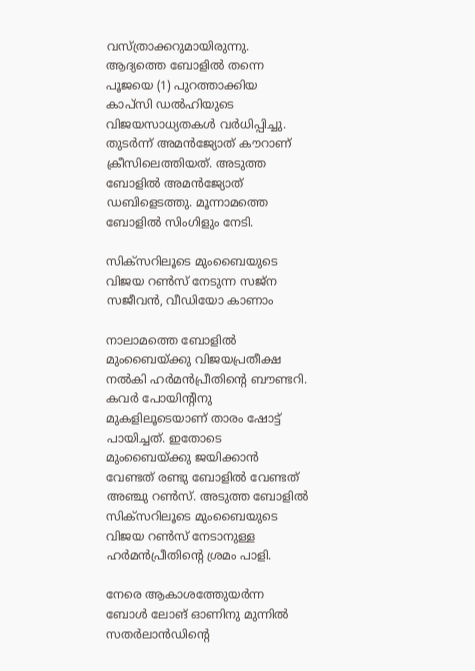വസ്ത്രാക്കറുമായിരുന്നു. ആദ്യത്തെ ബോളില്‍ തന്നെ പൂജയെ (1) പുറത്താക്കിയ കാപ്‌സി ഡല്‍ഹിയുടെ വിജയസാധ്യതകള്‍ വര്‍ധിപ്പിച്ചു. തുടര്‍ന്ന് അമന്‍ജ്യോത് കൗറാണ് ക്രീസിലെത്തിയത്. അടുത്ത ബോളില്‍ അമന്‍ജ്യോത് ഡബിളെടത്തു. മൂന്നാമത്തെ ബോളില്‍ സിംഗിളും നേടി.

സിക്സറിലൂടെ മുംബൈയുടെ വിജയ റണ്‍സ് നേടുന്ന സജ്ന സജീവന്‍, വീഡിയോ കാണാം

നാലാമത്തെ ബോളില്‍ മുംബൈയ്ക്കു വിജയപ്രതീക്ഷ നല്‍കി ഹര്‍മന്‍പ്രീതിന്റെ ബൗണ്ടറി. കവര്‍ പോയിന്റിനു മുകളിലൂടെയാണ് താരം ഷോട്ട് പായിച്ചത്. ഇതോടെ മുംബൈയ്ക്കു ജയിക്കാന്‍ വേണ്ടത് രണ്ടു ബോളില്‍ വേണ്ടത് അഞ്ചു റണ്‍സ്. അടുത്ത ബോളില്‍ സിക്‌സറിലൂടെ മുംബൈയുടെ വിജയ റണ്‍സ് നേടാനുള്ള ഹര്‍മന്‍പ്രീതിന്റെ ശ്രമം പാളി.

നേരെ ആകാശത്തേുയര്‍ന്ന ബോള്‍ ലോങ് ഓണിനു മുന്നില്‍ സതര്‍ലാന്‍ഡിന്റെ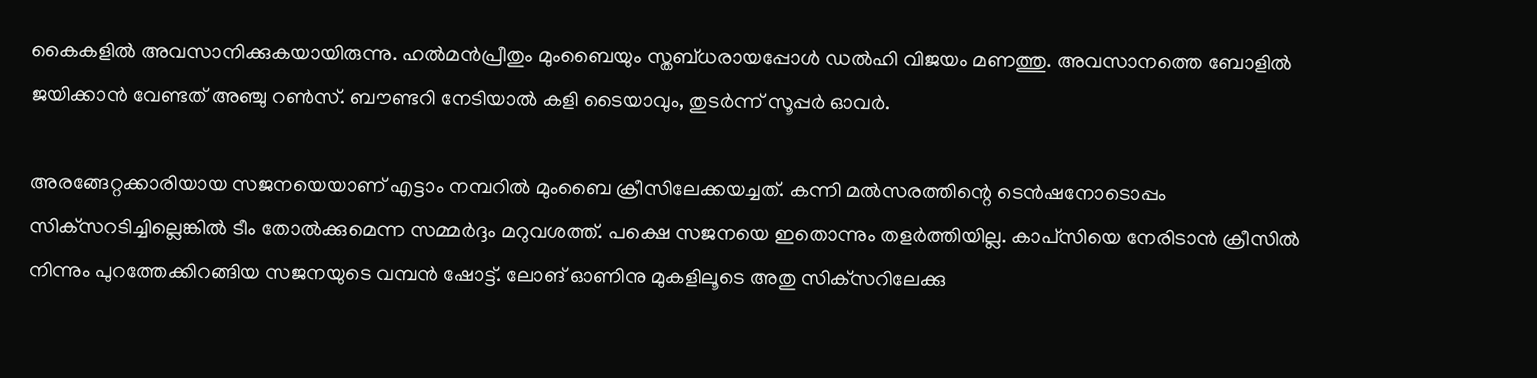കൈകളില്‍ അവസാനിക്കുകയായിരുന്നു. ഹല്‍മന്‍പ്രീതും മുംബൈയും സ്തബ്ധരായപ്പോള്‍ ഡല്‍ഹി വിജയം മണത്തു. അവസാനത്തെ ബോളില്‍ ജയിക്കാന്‍ വേണ്ടത് അഞ്ചു റണ്‍സ്. ബൗണ്ടറി നേടിയാല്‍ കളി ടൈയാവും, തുടര്‍ന്ന് സൂപ്പര്‍ ഓവര്‍.

അരങ്ങേറ്റക്കാരിയായ സജനയെയാണ് എട്ടാം നമ്പറില്‍ മുംബൈ ക്രീസിലേക്കയച്ചത്. കന്നി മല്‍സരത്തിന്റെ ടെന്‍ഷനോടൊപ്പം സിക്‌സറടിച്ചില്ലെങ്കില്‍ ടീം തോല്‍ക്കുമെന്ന സമ്മര്‍ദ്ദം മറുവശത്ത്. പക്ഷെ സജനയെ ഇതൊന്നും തളര്‍ത്തിയില്ല. കാപ്‌സിയെ നേരിടാന്‍ ക്രീസില്‍ നിന്നും പുറത്തേക്കിറങ്ങിയ സജനയുടെ വമ്പന്‍ ഷോട്ട്. ലോങ് ഓണിനു മുകളിലൂടെ അതു സിക്‌സറിലേക്കു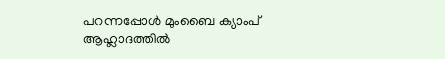പറന്നപ്പോള്‍ മുംബൈ ക്യാംപ് ആഹ്ലാദത്തില്‍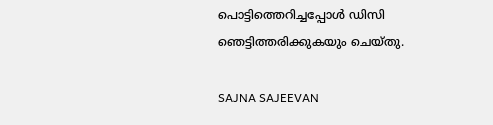പൊട്ടിത്തെറിച്ചപ്പോള്‍ ഡിസി ഞെട്ടിത്തരിക്കുകയും ചെയ്തു.

SAJNA SAJEEVAN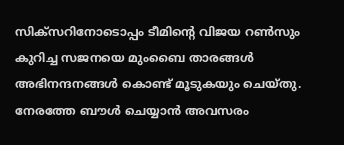സിക്‌സറിനോടൊപ്പം ടീമിന്റെ വിജയ റണ്‍സും കുറിച്ച സജനയെ മുംബൈ താരങ്ങള്‍ അഭിനന്ദനങ്ങള്‍ കൊണ്ട് മൂടുകയും ചെയ്തു. നേരത്തേ ബൗള്‍ ചെയ്യാന്‍ അവസരം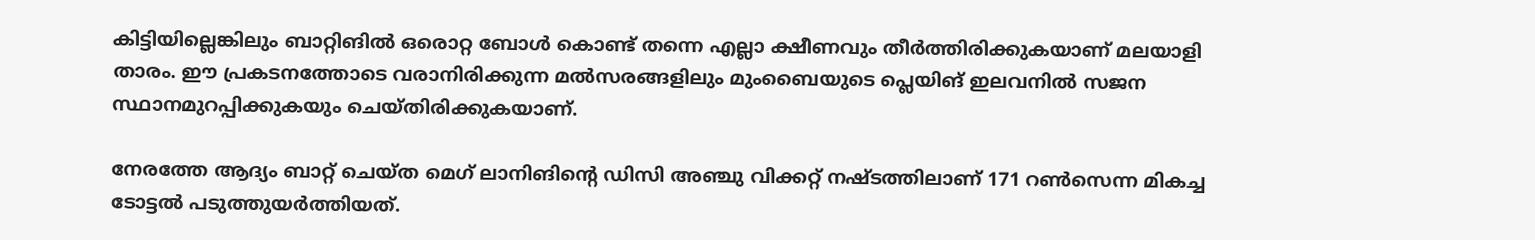കിട്ടിയില്ലെങ്കിലും ബാറ്റിങില്‍ ഒരൊറ്റ ബോള്‍ കൊണ്ട് തന്നെ എല്ലാ ക്ഷീണവും തീര്‍ത്തിരിക്കുകയാണ് മലയാളി താരം. ഈ പ്രകടനത്തോടെ വരാനിരിക്കുന്ന മല്‍സരങ്ങളിലും മുംബൈയുടെ പ്ലെയിങ് ഇലവനില്‍ സജന സ്ഥാനമുറപ്പിക്കുകയും ചെയ്തിരിക്കുകയാണ്.

നേരത്തേ ആദ്യം ബാറ്റ് ചെയ്ത മെഗ് ലാനിങിന്റെ ഡിസി അഞ്ചു വിക്കറ്റ് നഷ്ടത്തിലാണ് 171 റണ്‍സെന്ന മികച്ച ടോട്ടല്‍ പടുത്തുയര്‍ത്തിയത്.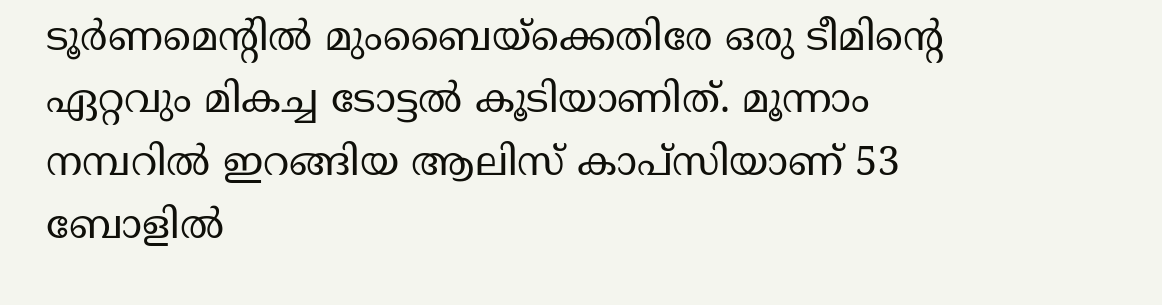ടൂര്‍ണമെന്റില്‍ മുംബൈയ്‌ക്കെതിരേ ഒരു ടീമിന്റെ ഏറ്റവും മികച്ച ടോട്ടല്‍ കൂടിയാണിത്. മൂന്നാം നമ്പറില്‍ ഇറങ്ങിയ ആലിസ് കാപ്‌സിയാണ് 53 ബോളില്‍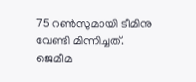75 റണ്‍സുമായി ടീമിനു വേണ്ടി മിന്നിച്ചത്. ജെമീമ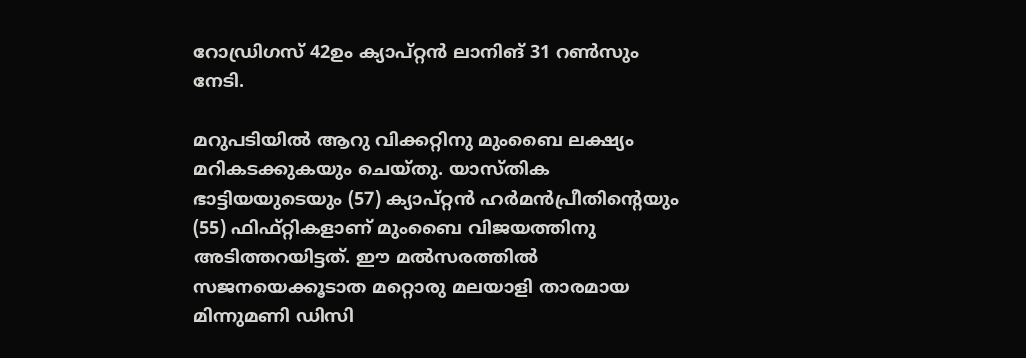റോഡ്രിഗസ് 42ഉം ക്യാപ്റ്റന്‍ ലാനിങ് 31 റണ്‍സും നേടി.

മറുപടിയില്‍ ആറു വിക്കറ്റിനു മുംബൈ ലക്ഷ്യം മറികടക്കുകയും ചെയ്തു. യാസ്തിക ഭാട്ടിയയുടെയും (57) ക്യാപ്റ്റന്‍ ഹര്‍മന്‍പ്രീതിന്റെയും (55) ഫിഫ്റ്റികളാണ് മുംബൈ വിജയത്തിനു അടിത്തറയിട്ടത്. ഈ മല്‍സരത്തില്‍ സജനയെക്കൂടാത മറ്റൊരു മലയാളി താരമായ മിന്നുമണി ഡിസി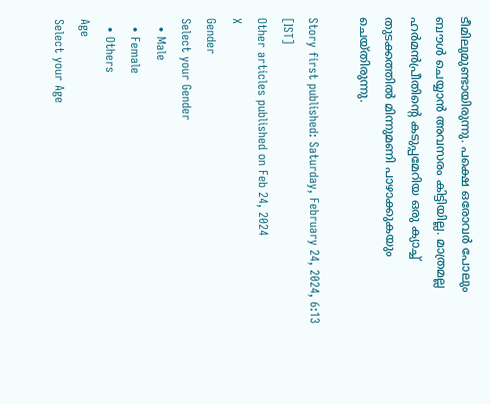ടീമിലുമുണ്ടായിരുന്നു. പക്ഷെ ഒരോവര്‍ പോലും ബൗള്‍ ചെയ്യാന്‍ അവസരം കിട്ടിയില്ല. മാത്രമല്ല ഹര്‍മന്‍പ്രീതിന്റെ കടുപ്പമേറിയ ഒരു ക്യാച്ച് തുടക്കത്തില്‍ മിന്നുമണി പാഴാക്കുകയും ചെയ്തിരുന്നു.

Story first published: Saturday, February 24, 2024, 6:13 [IST]
Other articles published on Feb 24, 2024
X
Gender
Select your Gender
  • Male
  • Female
  • Others
Age
Select your Age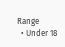Range
  • Under 18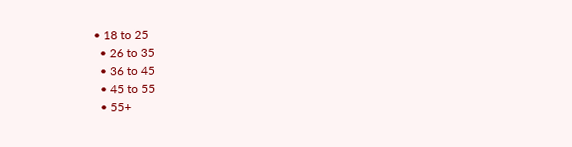• 18 to 25
  • 26 to 35
  • 36 to 45
  • 45 to 55
  • 55+